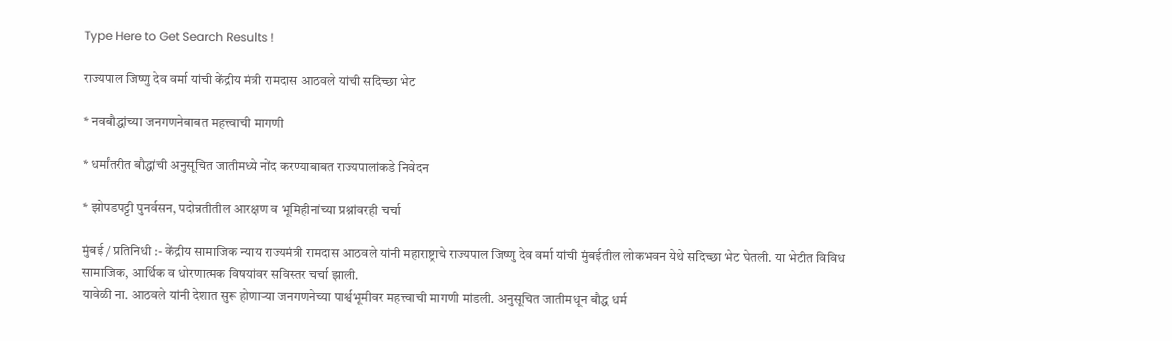Type Here to Get Search Results !

राज्यपाल जिष्णु देव वर्मा यांची केंद्रीय मंत्री रामदास आठवले यांची सदिच्छा भेट

* नवबौद्धांच्या जनगणनेबाबत महत्त्वाची मागणी

* धर्मांतरीत बौद्धांची अनुसूचित जातीमध्ये नोंद करण्याबाबत राज्यपालांकडे निवेदन

* झोपडपट्टी पुनर्वसन, पदोन्नतीतील आरक्षण व भूमिहीनांच्या प्रश्नांवरही चर्चा

मुंबई / प्रतिनिधी :- केंद्रीय सामाजिक न्याय राज्यमंत्री रामदास आठवले यांनी महाराष्ट्राचे राज्यपाल जिष्णु देव वर्मा यांची मुंबईतील लोकभवन येथे सदिच्छा भेट घेतली. या भेटीत विविध सामाजिक, आर्थिक व धोरणात्मक विषयांवर सविस्तर चर्चा झाली.
यावेळी ना. आठवले यांनी देशात सुरू होणाऱ्या जनगणनेच्या पार्श्वभूमीवर महत्त्वाची मागणी मांडली. अनुसूचित जातीमधून बौद्ध धर्म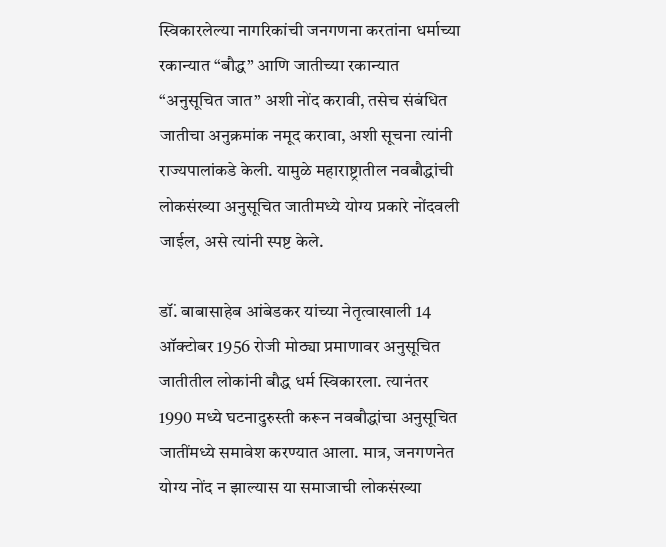स्विकारलेल्या नागरिकांची जनगणना करतांना धर्माच्या रकान्यात “बौद्ध” आणि जातीच्या रकान्यात “अनुसूचित जात” अशी नोंद करावी, तसेच संबंधित जातीचा अनुक्रमांक नमूद करावा, अशी सूचना त्यांनी राज्यपालांकडे केली. यामुळे महाराष्ट्रातील नवबौद्धांची लोकसंख्या अनुसूचित जातीमध्ये योग्य प्रकारे नोंदवली जाईल, असे त्यांनी स्पष्ट केले.

डॉं. बाबासाहेब आंबेडकर यांच्या नेतृत्वाखाली 14 ऑक्टोबर 1956 रोजी मोठ्या प्रमाणावर अनुसूचित जातीतील लोकांनी बौद्ध धर्म स्विकारला. त्यानंतर 1990 मध्ये घटनादुरुस्ती करून नवबौद्धांचा अनुसूचित जातींमध्ये समावेश करण्यात आला. मात्र, जनगणनेत योग्य नोंद न झाल्यास या समाजाची लोकसंख्या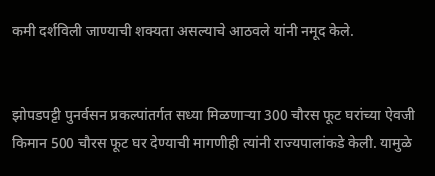कमी दर्शविली जाण्याची शक्यता असल्याचे आठवले यांनी नमूद केले.


झोपडपट्टी पुनर्वसन प्रकल्पांतर्गत सध्या मिळणाऱ्या 300 चौरस फूट घरांच्या ऐवजी किमान 500 चौरस फूट घर देण्याची मागणीही त्यांनी राज्यपालांकडे केली. यामुळे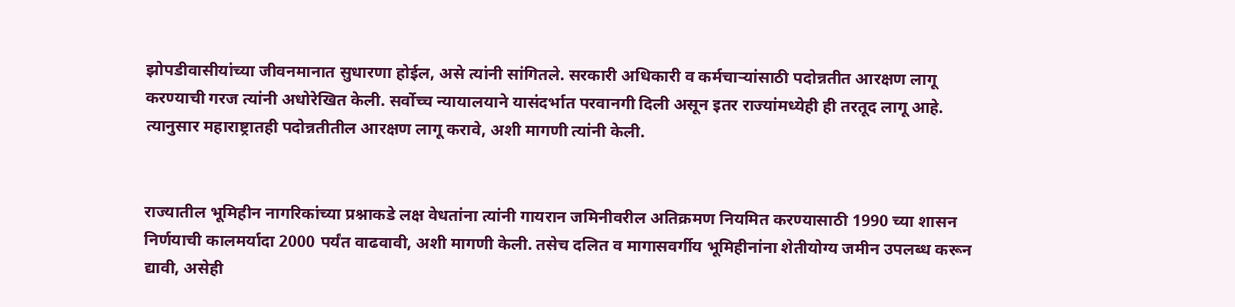झोपडीवासीयांच्या जीवनमानात सुधारणा होईल, असे त्यांनी सांगितले. सरकारी अधिकारी व कर्मचाऱ्यांसाठी पदोन्नतीत आरक्षण लागू करण्याची गरज त्यांनी अधोरेखित केली. सर्वोच्च न्यायालयाने यासंदर्भात परवानगी दिली असून इतर राज्यांमध्येही ही तरतूद लागू आहे. त्यानुसार महाराष्ट्रातही पदोन्नतीतील आरक्षण लागू करावे, अशी मागणी त्यांनी केली.


राज्यातील भूमिहीन नागरिकांच्या प्रश्नाकडे लक्ष वेधतांना त्यांनी गायरान जमिनीवरील अतिक्रमण नियमित करण्यासाठी 1990 च्या शासन निर्णयाची कालमर्यादा 2000 पर्यंत वाढवावी, अशी मागणी केली. तसेच दलित व मागासवर्गीय भूमिहीनांना शेतीयोग्य जमीन उपलब्ध करून द्यावी, असेही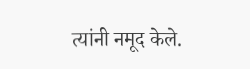त्यांनी नमूद केले.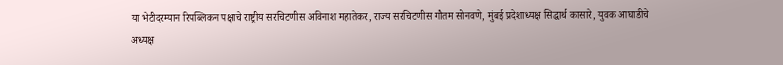या भेटीदरम्यान रिपब्लिकन पक्षाचे राष्ट्रीय सरचिटणीस अविनाश महातेकर, राज्य सरचिटणीस गौतम सोनवणे, मुंबई प्रदेशाध्यक्ष सिद्धार्थ कासारे, युवक आघाडीचे अध्यक्ष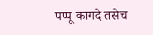पप्पू कागदे तसेच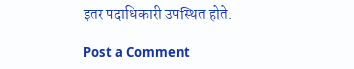इतर पदाधिकारी उपस्थित होते.

Post a Comment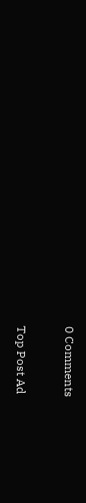0 Comments

Top Post Ad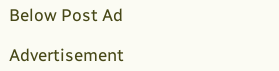Below Post Ad

Advertisement